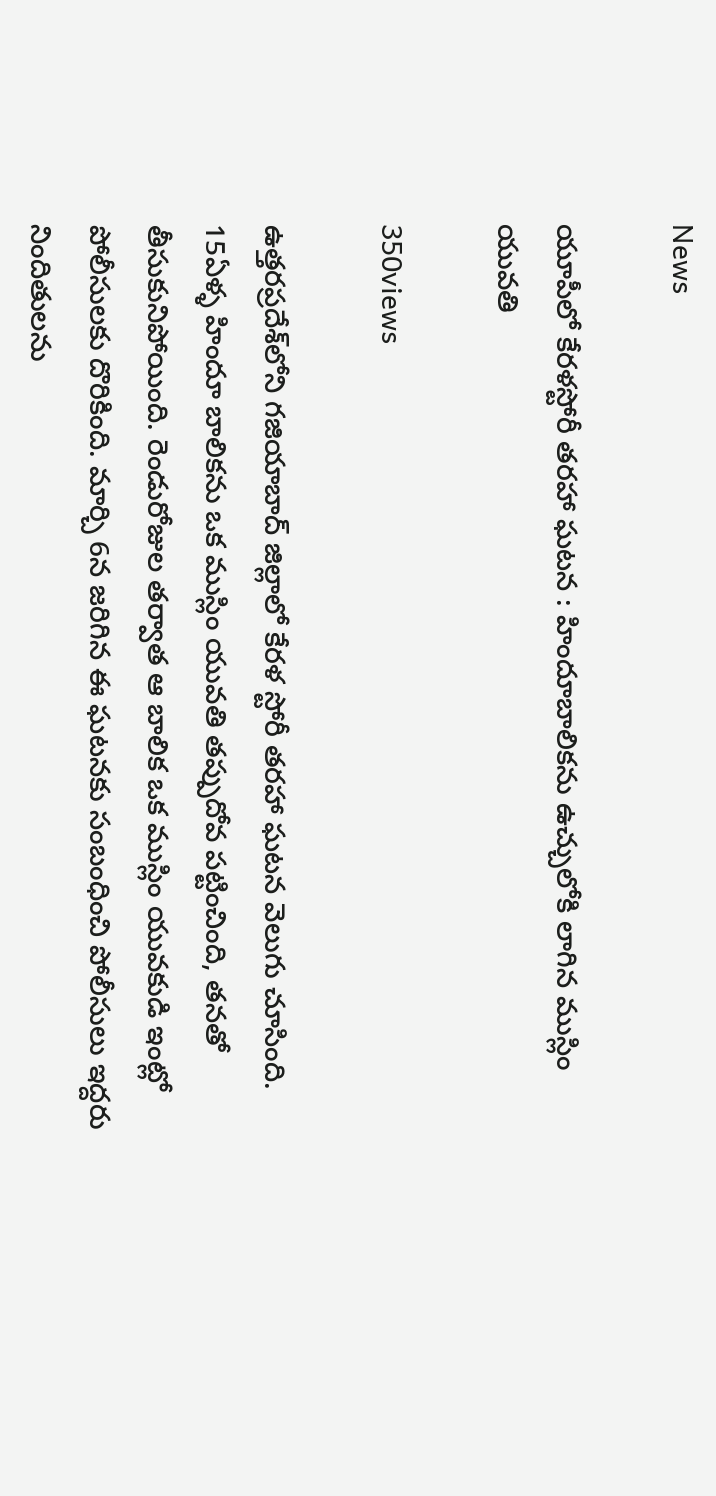News

యూపీలో కేరళస్టోరీ తరహా ఘటన : హిందూబాలికను ఉచ్చులోకి లాగిన ముస్లిం యువతి

350views

ఉత్తరప్రదేశ్‌లోని గజియాబాద్ జిల్లాలో కేరళ స్టోరీ తరహా ఘటన వెలుగు చూసింది. 15ఏళ్ళ హిందూ బాలికను ఒక ముస్లిం యువతి తప్పుదోవ పట్టించింది, తనతో తీసుకునిపోయింది. రెండురోజుల తర్వాత ఆ బాలిక ఒక ముస్లిం యువకుడి ఇంట్లో పోలీసులకు దొరికింది. మార్చి 6న జరిగిన ఈ ఘటనకు సంబంధించి పోలీసులు ఇద్దరు నిందితులను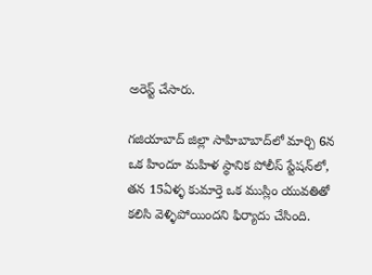అరెస్ట్ చేసారు.

గజియాబాద్ జిల్లా సాహిబాబాద్‌లో మార్చి 6న ఒక హిందూ మహిళ స్థానిక పోలీస్ స్టేషన్‌లో, తన 15ఏళ్ళ కుమార్తె ఒక ముస్లిం యువతితో కలిసి వెళ్ళిపోయిందని ఫిర్యాదు చేసింది.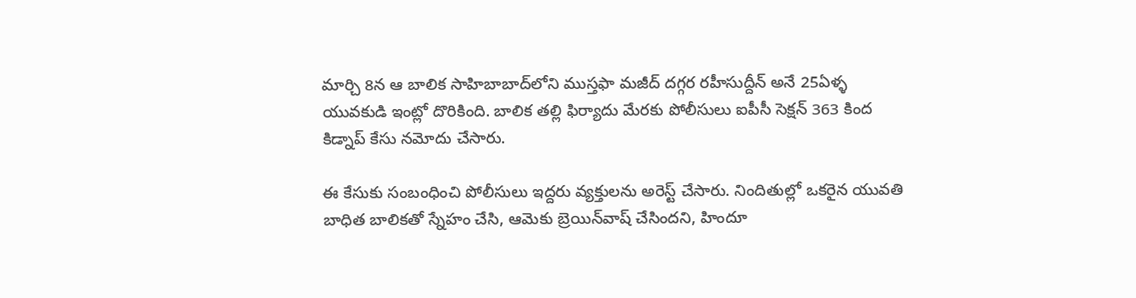మార్చి 8న ఆ బాలిక సాహిబాబాద్‌లోని ముస్తఫా మజీద్ దగ్గర రహీసుద్దీన్ అనే 25ఏళ్ళ యువకుడి ఇంట్లో దొరికింది. బాలిక తల్లి ఫిర్యాదు మేరకు పోలీసులు ఐపీసీ సెక్షన్ 363 కింద కిడ్నాప్ కేసు నమోదు చేసారు.

ఈ కేసుకు సంబంధించి పోలీసులు ఇద్దరు వ్యక్తులను అరెస్ట్ చేసారు. నిందితుల్లో ఒకరైన యువతి బాధిత బాలికతో స్నేహం చేసి, ఆమెకు బ్రెయిన్‌వాష్ చేసిందని, హిందూ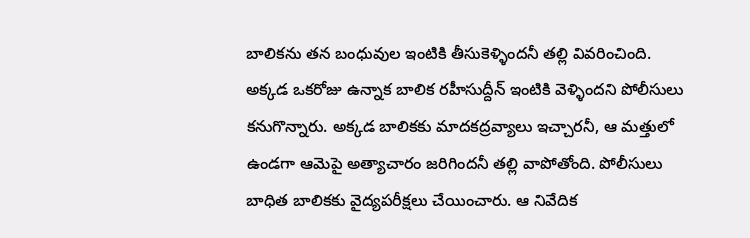బాలికను తన బంధువుల ఇంటికి తీసుకెళ్ళిందనీ తల్లి వివరించింది. అక్కడ ఒకరోజు ఉన్నాక బాలిక రహీసుద్దీన్ ఇంటికి వెళ్ళిందని పోలీసులు కనుగొన్నారు. అక్కడ బాలికకు మాదకద్రవ్యాలు ఇచ్చారనీ, ఆ మత్తులో ఉండగా ఆమెపై అత్యాచారం జరిగిందనీ తల్లి వాపోతోంది. పోలీసులు బాధిత బాలికకు వైద్యపరీక్షలు చేయించారు. ఆ నివేదిక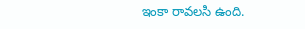ఇంకా రావలసి ఉంది.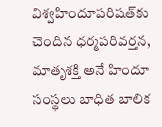విశ్వహిందూపరిషత్‌కు చెందిన ధర్మపరివర్తన, మాతృశక్తి అనే హిందూ సంస్థలు బాధిత బాలిక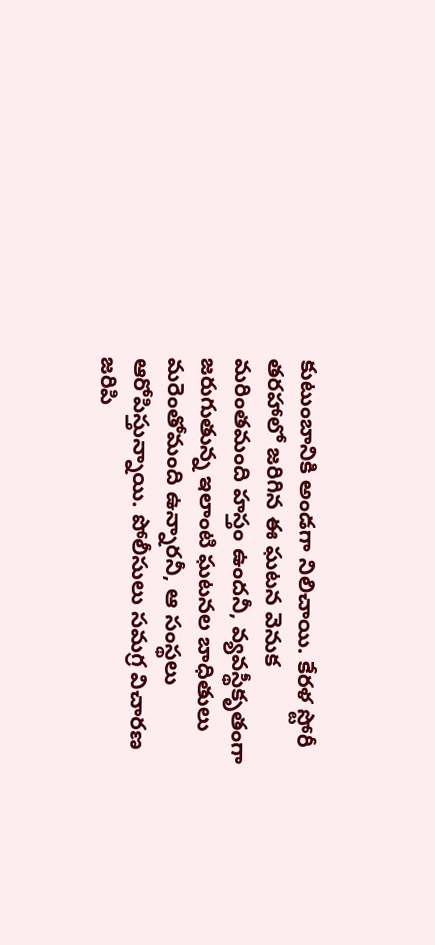కుటుంబానికి అండగా నిలిచాయి. కేరళ స్టోరీ తరహాలో జరిగిన ఈ ఘటన వెనుక మరింతమంది హస్తం ఉందనీ, వ్యవస్థీకృతంగా జరుగుతున్న ఇలాంటి ఘటనల బాధితులు మరెంతోమంది ఉన్నారనీ, ఆ సంస్థలు ఆరోపిస్తున్నాయి. పోలీసులు సమగ్ర విచారణ జరిపి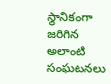స్థానికంగా జరిగిన అలాంటి సంఘటనలు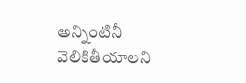అన్నింటినీ వెలికితీయాలని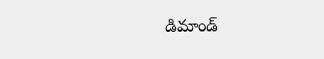డిమాండ్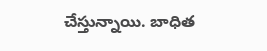చేస్తున్నాయి. బాధిత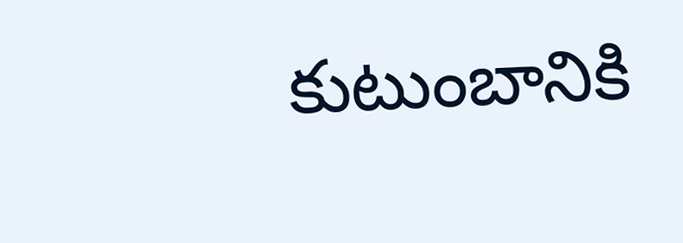కుటుంబానికి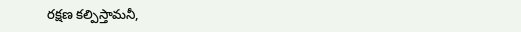రక్షణ కల్పిస్తామనీ,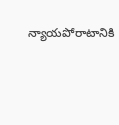న్యాయపోరాటానికి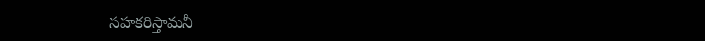సహకరిస్తామనీ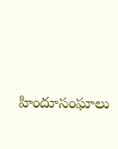హిందూసంఘాలు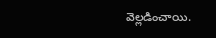వెల్లడించాయి.